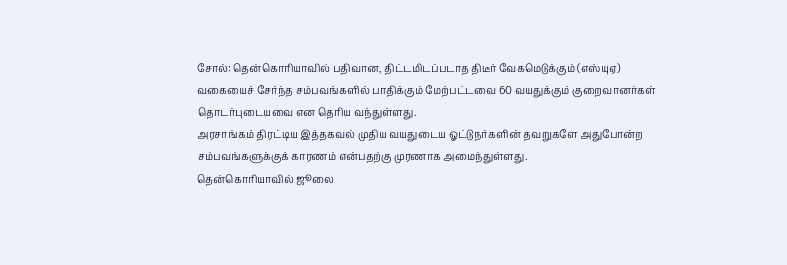சோல்: தென்கொரியாவில் பதிவான, திட்டமிடப்படாத திடீர் வேகமெடுக்கும் (எஸ்யுஏ) வகையைச் சேர்ந்த சம்பவங்களில் பாதிக்கும் மேற்பட்டவை 60 வயதுக்கும் குறைவானர்கள் தொடர்புடையவை என தெரிய வந்துள்ளது.
அரசாங்கம் திரட்டிய இத்தகவல் முதிய வயதுடைய ஓட்டுநர்களின் தவறுகளே அதுபோன்ற சம்பவங்களுக்குக் காரணம் என்பதற்கு முரணாக அமைந்துள்ளது.
தென்கொரியாவில் ஜூலை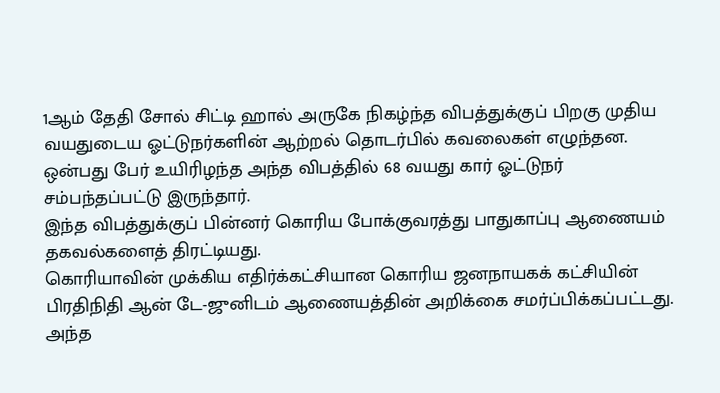1ஆம் தேதி சோல் சிட்டி ஹால் அருகே நிகழ்ந்த விபத்துக்குப் பிறகு முதிய வயதுடைய ஓட்டுநர்களின் ஆற்றல் தொடர்பில் கவலைகள் எழுந்தன.
ஒன்பது பேர் உயிரிழந்த அந்த விபத்தில் 68 வயது கார் ஓட்டுநர் சம்பந்தப்பட்டு இருந்தார்.
இந்த விபத்துக்குப் பின்னர் கொரிய போக்குவரத்து பாதுகாப்பு ஆணையம் தகவல்களைத் திரட்டியது.
கொரியாவின் முக்கிய எதிர்க்கட்சியான கொரிய ஜனநாயகக் கட்சியின் பிரதிநிதி ஆன் டே-ஜுனிடம் ஆணையத்தின் அறிக்கை சமர்ப்பிக்கப்பட்டது.
அந்த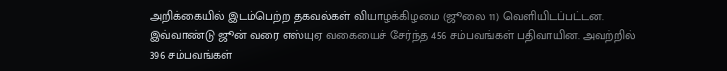அறிக்கையில் இடம்பெற்ற தகவல்கள் வியாழக்கிழமை (ஜூலை 11) வெளியிடப்பட்டன.
இவ்வாண்டு ஜூன் வரை எஸ்யுஏ வகையைச் சேர்ந்த 456 சம்பவங்கள் பதிவாயின. அவற்றில் 396 சம்பவங்கள்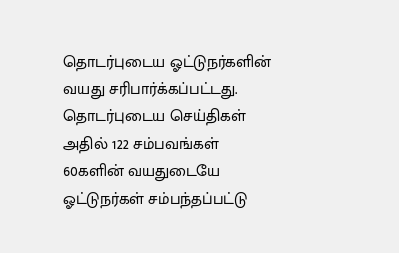தொடர்புடைய ஓட்டுநர்களின் வயது சரிபார்க்கப்பட்டது.
தொடர்புடைய செய்திகள்
அதில் 122 சம்பவங்கள் 60களின் வயதுடையே ஓட்டுநர்கள் சம்பந்தப்பட்டு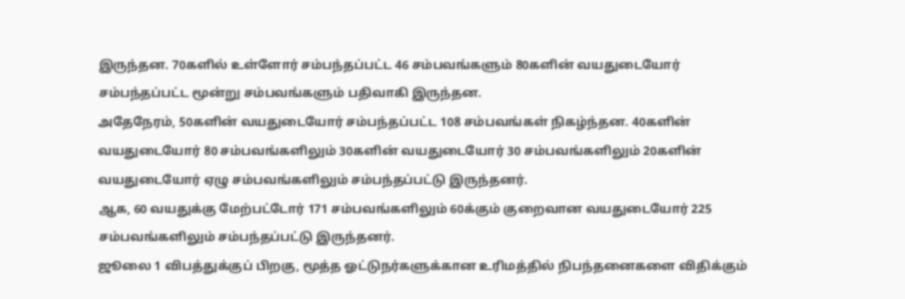இருந்தன. 70களில் உள்ளோர் சம்பந்தப்பட்ட 46 சம்பவங்களும் 80களின் வயதுடையோர் சம்பந்தப்பட்ட மூன்று சம்பவங்களும் பதிவாகி இருந்தன.
அதேநேரம், 50களின் வயதுடையோர் சம்பந்தப்பட்ட 108 சம்பவங்கள் நிகழ்ந்தன. 40களின் வயதுடையோர் 80 சம்பவங்களிலும் 30களின் வயதுடையோர் 30 சம்பவங்களிலும் 20களின் வயதுடையோர் ஏழு சம்பவங்களிலும் சம்பந்தப்பட்டு இருந்தனர்.
ஆக, 60 வயதுக்கு மேற்பட்டோர் 171 சம்பவங்களிலும் 60க்கும் குறைவான வயதுடையோர் 225 சம்பவங்களிலும் சம்பந்தப்பட்டு இருந்தனர்.
ஜூலை 1 விபத்துக்குப் பிறகு, மூத்த ஓட்டுநர்களுக்கான உரிமத்தில் நிபந்தனைகளை விதிக்கும்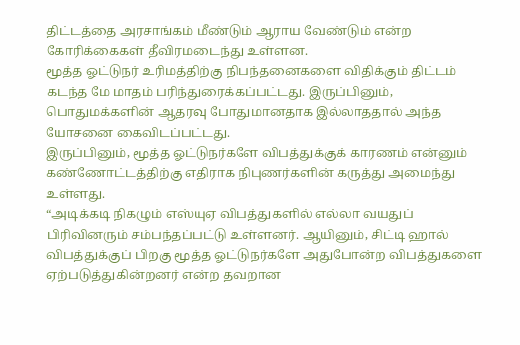திட்டத்தை அரசாங்கம் மீண்டும் ஆராய வேண்டும் என்ற கோரிக்கைகள் தீவிரமடைந்து உள்ளன.
மூத்த ஓட்டுநர் உரிமத்திற்கு நிபந்தனைகளை விதிக்கும் திட்டம் கடந்த மே மாதம் பரிந்துரைக்கப்பட்டது. இருப்பினும், பொதுமக்களின் ஆதரவு போதுமானதாக இல்லாததால் அந்த யோசனை கைவிடப்பட்டது.
இருப்பினும், மூத்த ஓட்டுநர்களே விபத்துக்குக் காரணம் என்னும் கண்ணோட்டத்திற்கு எதிராக நிபுணர்களின் கருத்து அமைந்து உள்ளது.
“அடிக்கடி நிகழும் எஸ்யுஏ விபத்துகளில் எல்லா வயதுப் பிரிவினரும் சம்பந்தப்பட்டு உள்ளனர். ஆயினும், சிட்டி ஹால் விபத்துக்குப் பிறகு மூத்த ஓட்டுநர்களே அதுபோன்ற விபத்துகளை ஏற்படுத்துகின்றனர் என்ற தவறான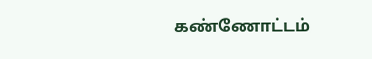கண்ணோட்டம்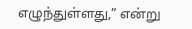எழுந்துள்ளது,” என்று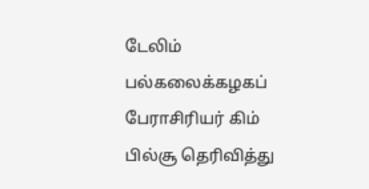டேலிம் பல்கலைக்கழகப் பேராசிரியர் கிம் பில்சூ தெரிவித்து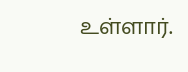உள்ளார்.